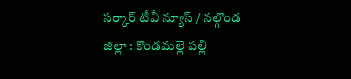సర్కార్ టీవీ న్యూస్ / నల్గొండ జిల్లా : కొండమల్లె పల్లి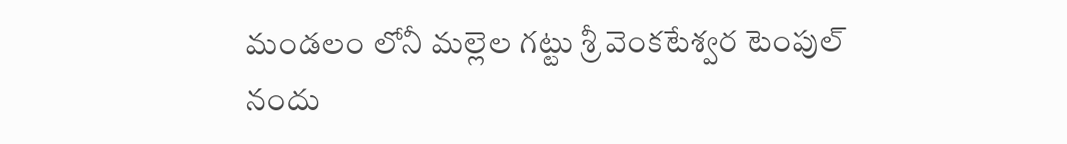మండలం లోనీ మల్లెల గట్టు శ్రీ వెంకటేశ్వర టెంపుల్ నందు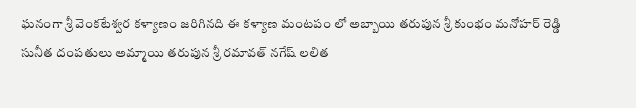ఘనంగా శ్రీ వెంకటేశ్వర కళ్యాణం జరిగినది ఈ కళ్యాణ మంటపం లో అబ్బాయి తరుపున శ్రీ కుంభం మనోహర్ రెడ్డి సునీత దంపతులు అమ్మాయి తరుపున శ్రీ రమావత్ నగేష్ లలిత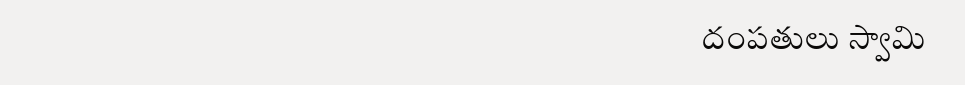దంపతులు స్వామి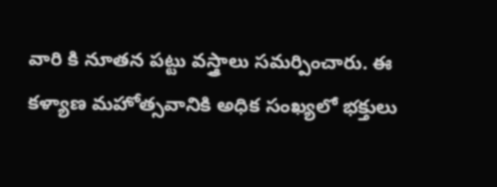వారి కి నూతన పట్టు వస్త్రాలు సమర్పించారు. ఈ కళ్యాణ మహోత్సవానికి అధిక సంఖ్యలో భక్తులు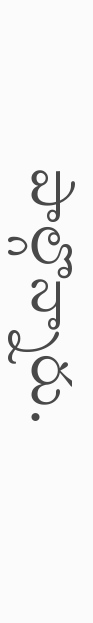పాల్గొన్నారు.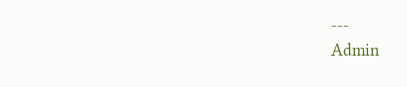---
Admin